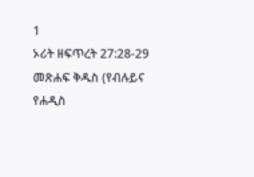1
ኦሪት ዘፍጥረት 27:28-29
መጽሐፍ ቅዱስ (የብሉይና የሐዲስ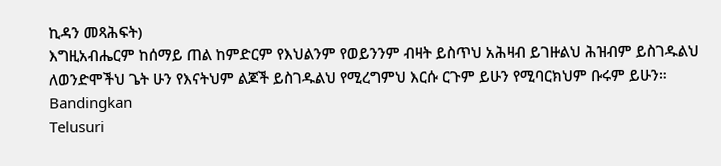ኪዳን መጻሕፍት)
እግዚአብሔርም ከሰማይ ጠል ከምድርም የእህልንም የወይንንም ብዛት ይስጥህ አሕዛብ ይገዙልህ ሕዝብም ይስገዱልህ ለወንድሞችህ ጌት ሁን የእናትህም ልጆች ይስገዱልህ የሚረግምህ እርሱ ርጉም ይሁን የሚባርክህም ቡሩም ይሁን።
Bandingkan
Telusuri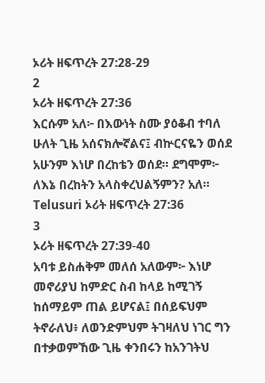ኦሪት ዘፍጥረት 27:28-29
2
ኦሪት ዘፍጥረት 27:36
እርሱም አለ፦ በእውነት ስሙ ያዕቆብ ተባለ ሁለት ጊዜ አሰናክሎኛልና፤ ብኵርናዬን ወሰደ አሁንም እነሆ በረከቴን ወሰደ። ደግሞም፦ ለእኔ በረከትን አላስቀረህልኝምን? አለ።
Telusuri ኦሪት ዘፍጥረት 27:36
3
ኦሪት ዘፍጥረት 27:39-40
አባቱ ይስሐቅም መለሰ አለውም፦ እነሆ መኖሪያህ ከምድር ስብ ከላይ ከሚገኝ ከሰማይም ጠል ይሆናል፤ በሰይፍህም ትኖራለህ፥ ለወንድምህም ትገዛለህ ነገር ግን በተቃወምኸው ጊዜ ቀንበሩን ከአንገትህ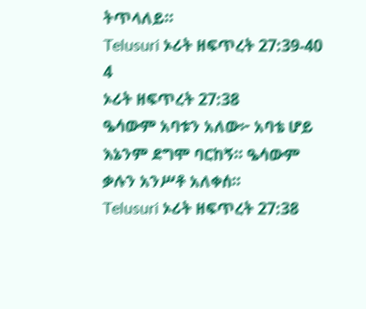ትጥላለይ።
Telusuri ኦሪት ዘፍጥረት 27:39-40
4
ኦሪት ዘፍጥረት 27:38
ዔሳውም አባቱን አለው፦ አባቴ ሆይ እኔንም ደግሞ ባርከኝ። ዔሳውም ቃሉን አንሥቶ አለቀሰ።
Telusuri ኦሪት ዘፍጥረት 27:38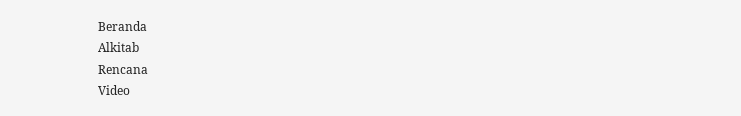Beranda
Alkitab
Rencana
Video